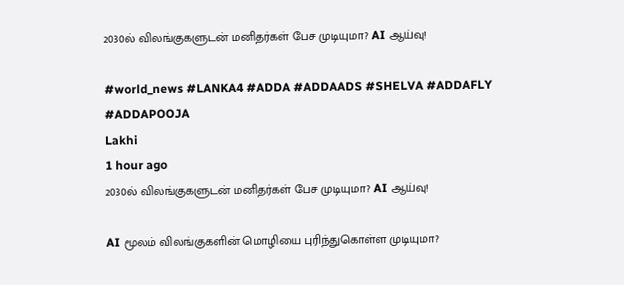2030ல் விலங்குகளுடன் மனிதர்கள் பேச முடியுமா? AI ஆய்வு!

#world_news #LANKA4 #ADDA #ADDAADS #SHELVA #ADDAFLY #ADDAPOOJA
Lakhi
1 hour ago
2030ல் விலங்குகளுடன் மனிதர்கள் பேச முடியுமா? AI ஆய்வு!

AI மூலம் விலங்குகளின் மொழியை புரிந்துகொள்ள முடியுமா?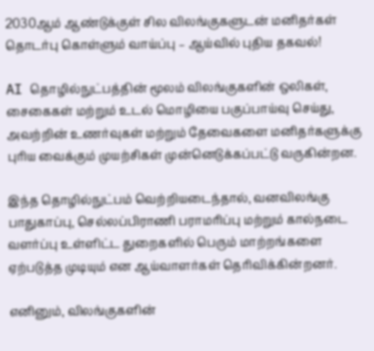2030ஆம் ஆண்டுக்குள் சில விலங்குகளுடன் மனிதர்கள் தொடர்பு கொள்ளும் வாய்ப்பு – ஆய்வில் புதிய தகவல்!

AI தொழில்நுட்பத்தின் மூலம் விலங்குகளின் ஒலிகள், சைகைகள் மற்றும் உடல் மொழியை பகுப்பாய்வு செய்து, அவற்றின் உணர்வுகள் மற்றும் தேவைகளை மனிதர்களுக்கு புரிய வைக்கும் முயற்சிகள் முன்னெடுக்கப்பட்டு வருகின்றன.

இந்த தொழில்நுட்பம் வெற்றியடைந்தால், வனவிலங்கு பாதுகாப்பு, செல்லப்பிராணி பராமரிப்பு மற்றும் கால்நடை வளர்ப்பு உள்ளிட்ட துறைகளில் பெரும் மாற்றங்களை ஏற்படுத்த முடியும் என ஆய்வாளர்கள் தெரிவிக்கின்றனர்.

எனினும், விலங்குகளின்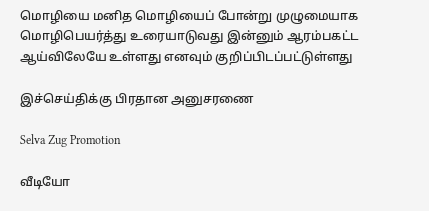மொழியை மனித மொழியைப் போன்று முழுமையாக மொழிபெயர்த்து உரையாடுவது இன்னும் ஆரம்பகட்ட ஆய்விலேயே உள்ளது எனவும் குறிப்பிடப்பட்டுள்ளது

இச்செய்திக்கு பிரதான அனுசரணை

Selva Zug Promotion

வீடியோ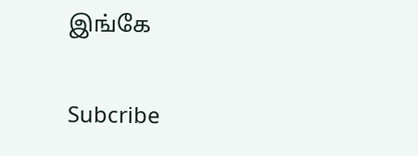இங்கே

Subcribe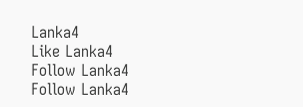Lanka4
Like Lanka4
Follow Lanka4
Follow Lanka4